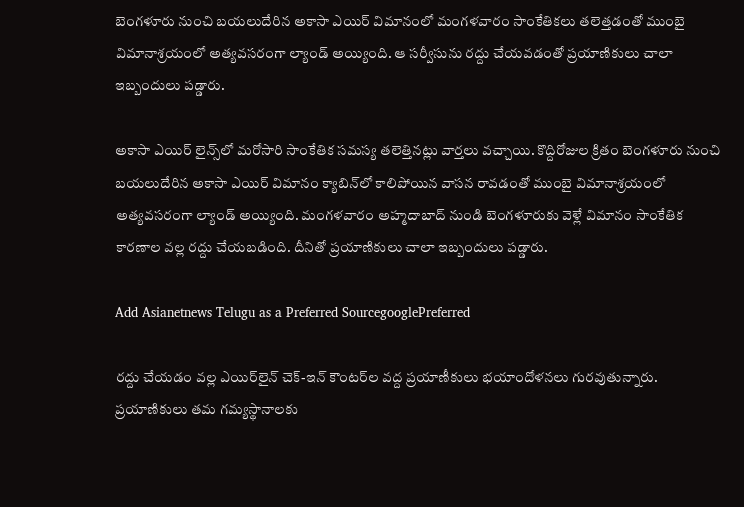బెంగళూరు నుంచి బయలుదేరిన అకాసా ఎయిర్ విమానంలో మంగళవారం సాంకేతికలు తలెత్తడంతో ముంబై విమానాశ్రయంలో అత్యవసరంగా ల్యాండ్ అయ్యింది. ఆ సర్వీసును రద్దు చేయవడంతో ప్రయాణికులు చాలా ఇబ్బందులు పడ్డారు.

అకాసా ఎయిర్ లైన్స్‌లో మరోసారి సాంకేతిక సమస్య తలెత్తినట్లు వార్తలు వచ్చాయి. కొద్దిరోజుల క్రితం బెంగళూరు నుంచి బయలుదేరిన అకాసా ఎయిర్ విమానం క్యాబిన్‌లో కాలిపోయిన వాసన రావడంతో ముంబై విమానాశ్రయంలో అత్యవసరంగా ల్యాండ్ అయ్యింది. మంగళవారం అహ్మదాబాద్ నుండి బెంగళూరుకు వెళ్లే విమానం సాంకేతిక కారణాల వల్ల రద్దు చేయబడింది. దీనితో ప్రయాణికులు చాలా ఇబ్బందులు పడ్డారు.

Add Asianetnews Telugu as a Preferred SourcegooglePreferred

రద్దు చేయడం వల్ల ఎయిర్‌లైన్ చెక్-ఇన్ కౌంటర్‌ల వద్ద ప్రయాణీకులు భయాందోళనలు గురవుతున్నారు. ప్రయాణికులు తమ గమ్యస్థానాలకు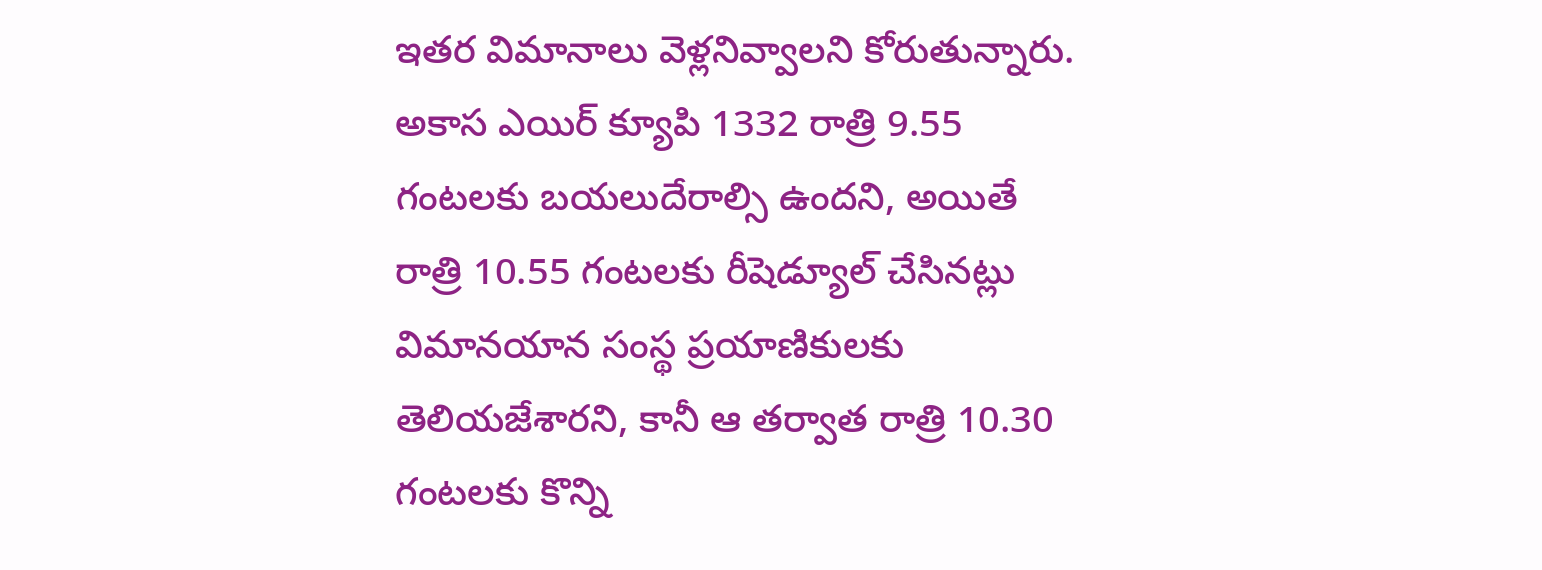ఇతర విమానాలు వెళ్లనివ్వాలని కోరుతున్నారు. అకాస ఎయిర్ క్యూపి 1332 రాత్రి 9.55 గంటలకు బయలుదేరాల్సి ఉందని, అయితే రాత్రి 10.55 గంటలకు రీషెడ్యూల్ చేసినట్లు విమానయాన సంస్థ ప్రయాణికులకు తెలియజేశారని, కానీ ఆ తర్వాత రాత్రి 10.30 గంటలకు కొన్ని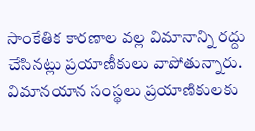సాంకేతిక కారణాల వల్ల విమానాన్ని రద్దు చేసినట్లు ప్రయాణీకులు వాపోతున్నారు. విమానయాన సంస్థలు ప్రయాణికులకు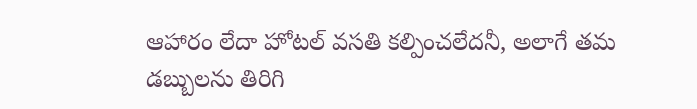ఆహారం లేదా హోటల్ వసతి కల్పించలేదనీ, అలాగే తమ డబ్బులను తిరిగి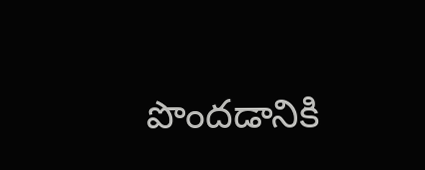పొందడానికి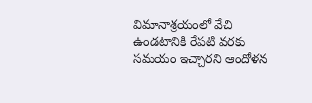విమానాశ్రయంలో వేచి ఉండటానికి రేపటి వరకు సమయం ఇచ్చారని ఆందోళన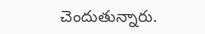చెందుతున్నారు.